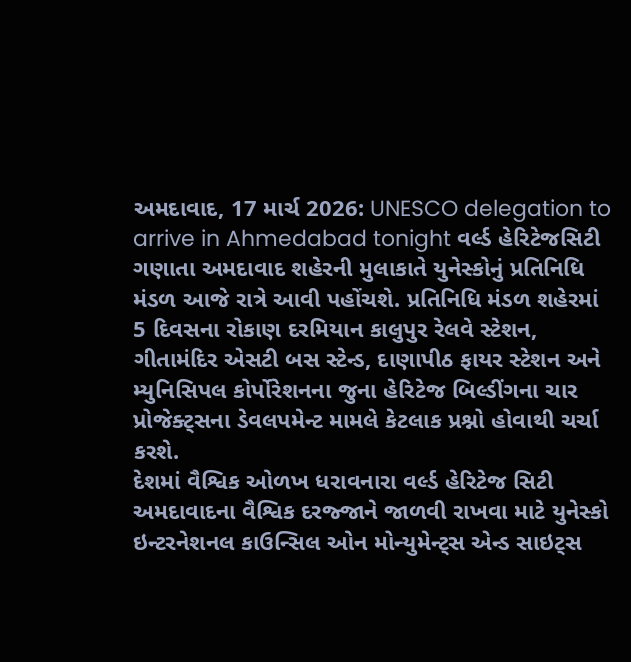અમદાવાદ, 17 માર્ચ 2026: UNESCO delegation to arrive in Ahmedabad tonight વર્લ્ડ હેરિટેજસિટી ગણાતા અમદાવાદ શહેરની મુલાકાતે યુનેસ્કોનું પ્રતિનિધિ મંડળ આજે રાત્રે આવી પહોંચશે. પ્રતિનિધિ મંડળ શહેરમાં 5 દિવસના રોકાણ દરમિયાન કાલુપુર રેલવે સ્ટેશન, ગીતામંદિર એસટી બસ સ્ટેન્ડ, દાણાપીઠ ફાયર સ્ટેશન અને મ્યુનિસિપલ કોર્પોરેશનના જુના હેરિટેજ બિલ્ડીંગના ચાર પ્રોજેક્ટ્સના ડેવલપમેન્ટ મામલે કેટલાક પ્રશ્નો હોવાથી ચર્ચા કરશે.
દેશમાં વૈશ્વિક ઓળખ ધરાવનારા વર્લ્ડ હેરિટેજ સિટી અમદાવાદના વૈશ્વિક દરજ્જાને જાળવી રાખવા માટે યુનેસ્કો ઇન્ટરનેશનલ કાઉન્સિલ ઓન મોન્યુમેન્ટ્સ એન્ડ સાઇટ્સ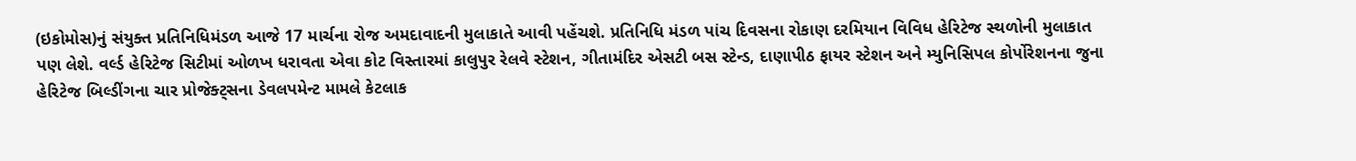(ઇકોમોસ)નું સંયુક્ત પ્રતિનિધિમંડળ આજે 17 માર્ચના રોજ અમદાવાદની મુલાકાતે આવી પહેંચશે. પ્રતિનિધિ મંડળ પાંચ દિવસના રોકાણ દરમિયાન વિવિધ હેરિટેજ સ્થળોની મુલાકાત પણ લેશે. વર્લ્ડ હેરિટેજ સિટીમાં ઓળખ ધરાવતા એવા કોટ વિસ્તારમાં કાલુપુર રેલવે સ્ટેશન, ગીતામંદિર એસટી બસ સ્ટેન્ડ, દાણાપીઠ ફાયર સ્ટેશન અને મ્યુનિસિપલ કોર્પોરેશનના જુના હેરિટેજ બિલ્ડીંગના ચાર પ્રોજેક્ટ્સના ડેવલપમેન્ટ મામલે કેટલાક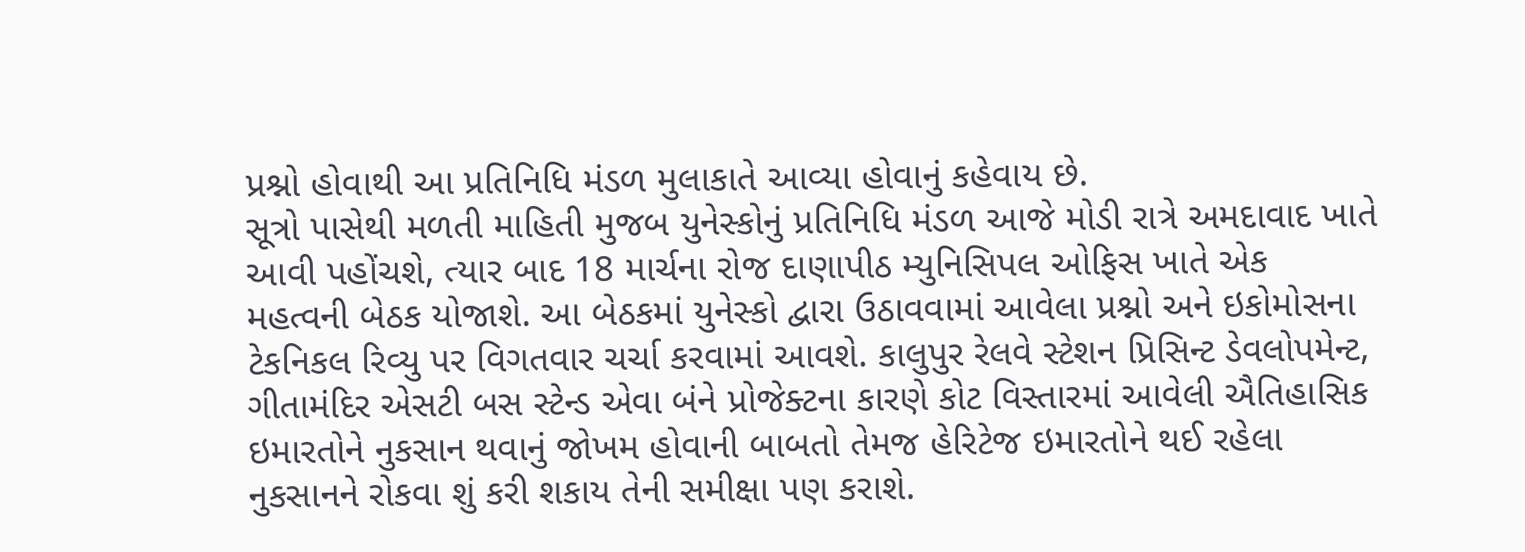પ્રશ્નો હોવાથી આ પ્રતિનિધિ મંડળ મુલાકાતે આવ્યા હોવાનું કહેવાય છે.
સૂત્રો પાસેથી મળતી માહિતી મુજબ યુનેસ્કોનું પ્રતિનિધિ મંડળ આજે મોડી રાત્રે અમદાવાદ ખાતે આવી પહોંચશે, ત્યાર બાદ 18 માર્ચના રોજ દાણાપીઠ મ્યુનિસિપલ ઓફિસ ખાતે એક મહત્વની બેઠક યોજાશે. આ બેઠકમાં યુનેસ્કો દ્વારા ઉઠાવવામાં આવેલા પ્રશ્નો અને ઇકોમોસના ટેકનિકલ રિવ્યુ પર વિગતવાર ચર્ચા કરવામાં આવશે. કાલુપુર રેલવે સ્ટેશન પ્રિસિન્ટ ડેવલોપમેન્ટ, ગીતામંદિર એસટી બસ સ્ટેન્ડ એવા બંને પ્રોજેક્ટના કારણે કોટ વિસ્તારમાં આવેલી ઐતિહાસિક ઇમારતોને નુકસાન થવાનું જોખમ હોવાની બાબતો તેમજ હેરિટેજ ઇમારતોને થઈ રહેલા નુકસાનને રોકવા શું કરી શકાય તેની સમીક્ષા પણ કરાશે.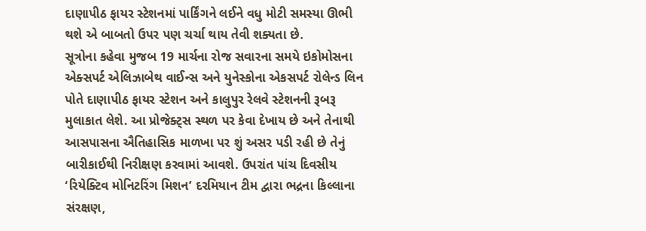દાણાપીઠ ફાયર સ્ટેશનમાં પાર્કિંગને લઈને વધુ મોટી સમસ્યા ઊભી થશે એ બાબતો ઉપર પણ ચર્ચા થાય તેવી શક્યતા છે.
સૂત્રોના કહેવા મુજબ 19 માર્ચના રોજ સવારના સમયે ઇકોમોસના એક્સપર્ટ એલિઝાબેથ વાઈન્સ અને યુનેસ્કોના એકસપર્ટ રોલેન્ડ લિન પોતે દાણાપીઠ ફાયર સ્ટેશન અને કાલુપુર રેલવે સ્ટેશનની રૂબરૂ મુલાકાત લેશે. આ પ્રોજેક્ટ્સ સ્થળ પર કેવા દેખાય છે અને તેનાથી આસપાસના ઐતિહાસિક માળખા પર શું અસર પડી રહી છે તેનું બારીકાઈથી નિરીક્ષણ કરવામાં આવશે. ઉપરાંત પાંચ દિવસીય ‘રિયેક્ટિવ મોનિટરિંગ મિશન’ દરમિયાન ટીમ દ્વારા ભદ્રના કિલ્લાના સંરક્ષણ,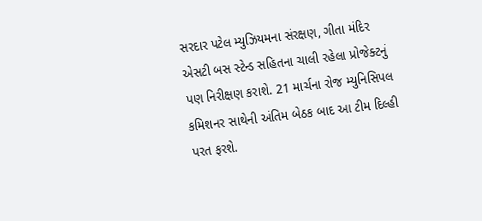સરદાર પટેલ મ્યુઝિયમના સંરક્ષણ, ગીતા મંદિર એસટી બસ સ્ટેન્ડ સહિતના ચાલી રહેલા પ્રોજેક્ટનું પણ નિરીક્ષણ કરાશે. 21 માર્ચના રોજ મ્યુનિસિપલ કમિશનર સાથેની અંતિમ બેઠક બાદ આ ટીમ દિલ્હી પરત ફરશે.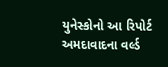યુનેસ્કોનો આ રિપોર્ટ અમદાવાદના વર્લ્ડ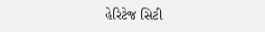હેરિટેજ સિટી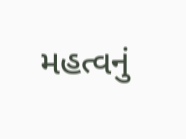મહત્વનું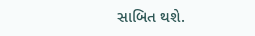સાબિત થશે.